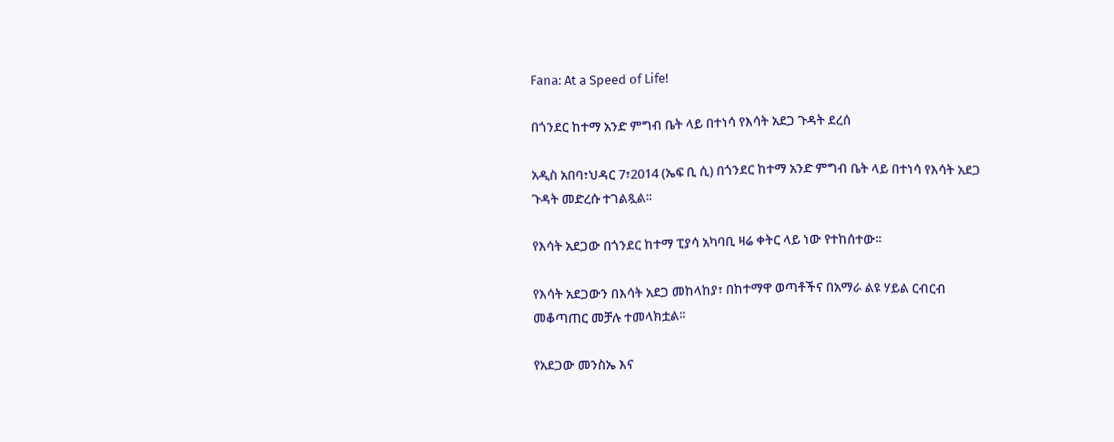Fana: At a Speed of Life!

በጎንደር ከተማ አንድ ምግብ ቤት ላይ በተነሳ የእሳት አደጋ ጉዳት ደረሰ

አዲስ አበባ፣ህዳር 7፣2014 (ኤፍ ቢ ሲ) በጎንደር ከተማ አንድ ምግብ ቤት ላይ በተነሳ የእሳት አደጋ ጉዳት መድረሱ ተገልጿል፡፡

የእሳት አደጋው በጎንደር ከተማ ፒያሳ አካባቢ ዛሬ ቀትር ላይ ነው የተከሰተው፡፡

የእሳት አደጋውን በእሳት አደጋ መከላከያ፣ በከተማዋ ወጣቶችና በአማራ ልዩ ሃይል ርብርብ መቆጣጠር መቻሉ ተመላክቷል፡፡

የአደጋው መንስኤ እና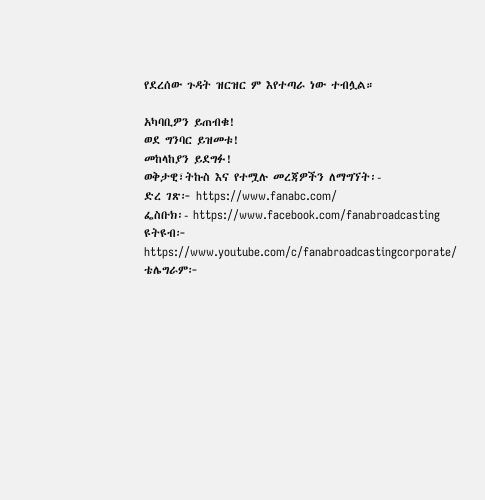የደረሰው ጉዳት ዝርዝር ም እየተጣራ ነው ተብሏል።

አካባቢዎን ይጠብቁ!
ወደ ግንባር ይዝመቱ!
መከላከያን ይደግፉ!
ወቅታዊ፣ትኩስ እና የተሟሉ መረጃዎችን ለማግኘት፡-
ድረ ገጽ፦ https://www.fanabc.com/
ፌስቡክ፡- https://www.facebook.com/fanabroadcasting
ዩትዩብ፦ https://www.youtube.com/c/fanabroadcastingcorporate/
ቴሌግራም፦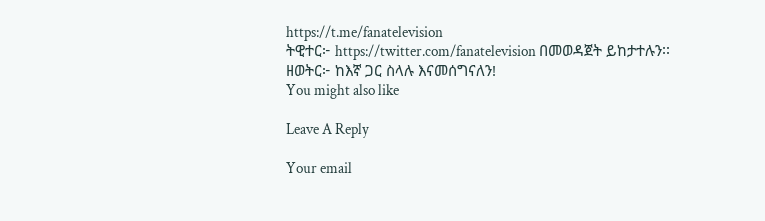https://t.me/fanatelevision
ትዊተር፦ https://twitter.com/fanatelevision በመወዳጀት ይከታተሉን፡፡
ዘወትር፦ ከእኛ ጋር ስላሉ እናመሰግናለን!
You might also like

Leave A Reply

Your email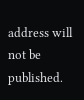address will not be published.